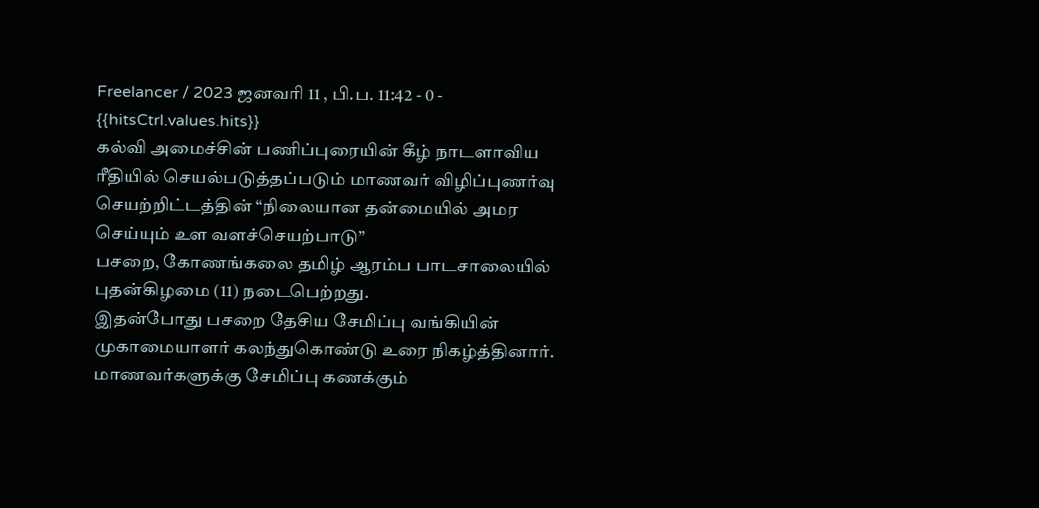Freelancer / 2023 ஜனவரி 11 , பி.ப. 11:42 - 0 - {{hitsCtrl.values.hits}}
கல்வி அமைச்சின் பணிப்புரையின் கீழ் நாடளாவிய ரீதியில் செயல்படுத்தப்படும் மாணவர் விழிப்புணர்வு செயற்றிட்டத்தின் “நிலையான தன்மையில் அமர செய்யும் உள வளச்செயற்பாடு”
பசறை, கோணங்கலை தமிழ் ஆரம்ப பாடசாலையில் புதன்கிழமை (11) நடைபெற்றது.
இதன்போது பசறை தேசிய சேமிப்பு வங்கியின் முகாமையாளர் கலந்துகொண்டு உரை நிகழ்த்தினார்.
மாணவர்களுக்கு சேமிப்பு கணக்கும்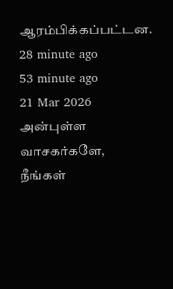ஆரம்பிக்கப்பட்டன.
28 minute ago
53 minute ago
21 Mar 2026
அன்புள்ள வாசகர்களே,
நீங்கள்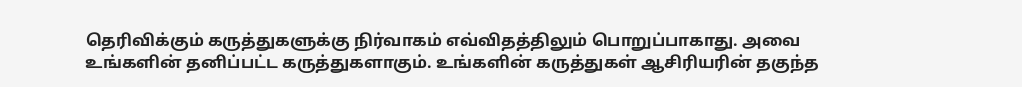தெரிவிக்கும் கருத்துகளுக்கு நிர்வாகம் எவ்விதத்திலும் பொறுப்பாகாது. அவை உங்களின் தனிப்பட்ட கருத்துகளாகும். உங்களின் கருத்துகள் ஆசிரியரின் தகுந்த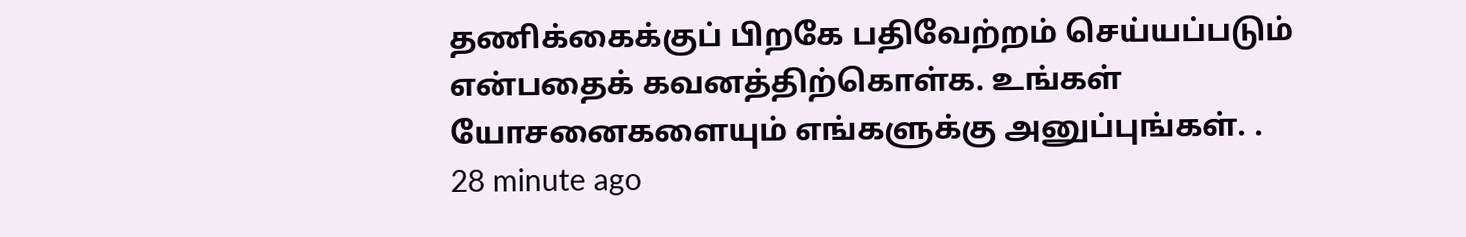தணிக்கைக்குப் பிறகே பதிவேற்றம் செய்யப்படும் என்பதைக் கவனத்திற்கொள்க. உங்கள் யோசனைகளையும் எங்களுக்கு அனுப்புங்கள். .
28 minute ago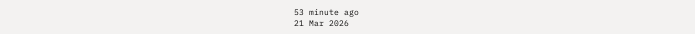53 minute ago
21 Mar 2026